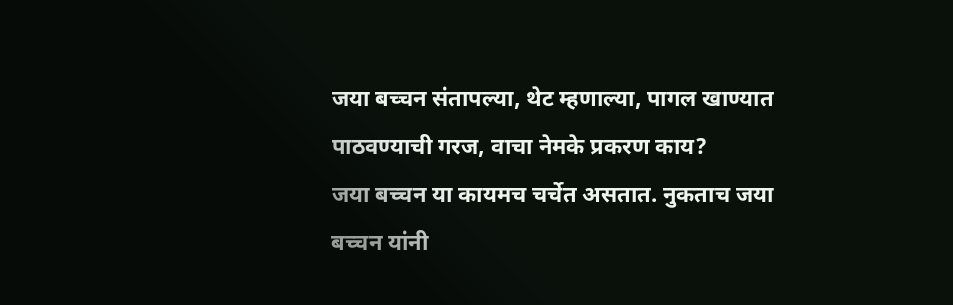जया बच्चन संतापल्या, थेट म्हणाल्या, पागल खाण्यात पाठवण्याची गरज, वाचा नेमके प्रकरण काय?
जया बच्चन या कायमच चर्चेत असतात. नुकताच जया बच्चन यांनी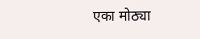एका मोठ्या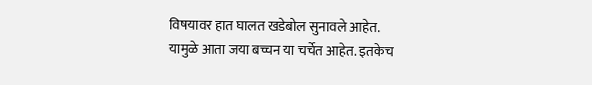विषयावर हात घालत खडेबोल सुनावले आहेत. यामुळे आता जया बच्चन या चर्चेत आहेत. इतकेच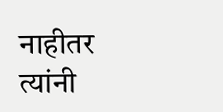नाहीतर त्यांनी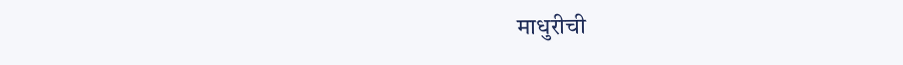माधुरीची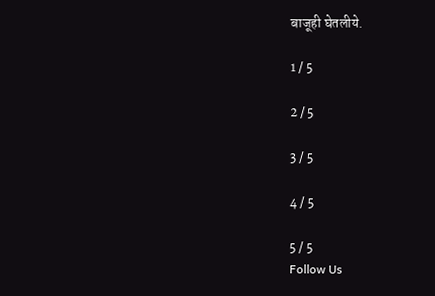बाजूही घेतलीये.

1 / 5

2 / 5

3 / 5

4 / 5

5 / 5
Follow Us